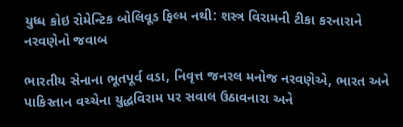યુધ્ધ કોઇ રોમેન્ટિક બોલિવૂડ ફિલ્મ નથી: શસ્ત્ર વિરામની ટીકા કરનારાને નરવણેનો જવાબ

ભારતીય સેનાના ભૂતપૂર્વ વડા, નિવૃત્ત જનરલ મનોજ નરવણેએ, ભારત અને પાકિસ્તાન વચ્ચેના યુદ્ધવિરામ પર સવાલ ઉઠાવનારા અને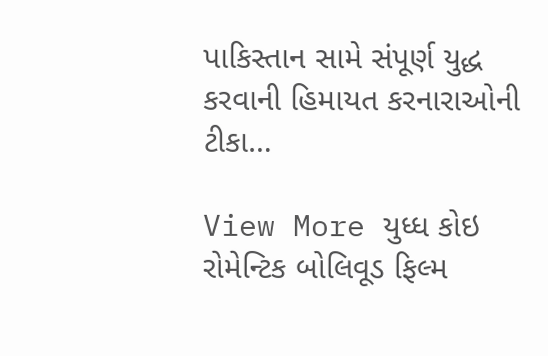પાકિસ્તાન સામે સંપૂર્ણ યુદ્ધ કરવાની હિમાયત કરનારાઓની ટીકા…

View More યુધ્ધ કોઇ રોમેન્ટિક બોલિવૂડ ફિલ્મ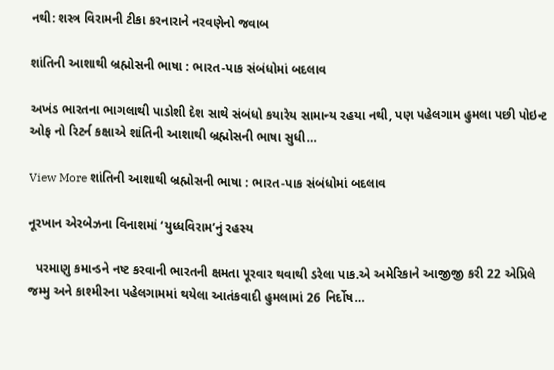નથી: શસ્ત્ર વિરામની ટીકા કરનારાને નરવણેનો જવાબ

શાંતિની આશાથી બ્રહ્મોસની ભાષા : ભારત-પાક સંબંધોમાં બદલાવ

અખંડ ભારતના ભાગલાથી પાડોશી દેશ સાથે સંબંધો કયારેય સામાન્ય રહયા નથી, પણ પહેલગામ હુમલા પછી પોઇન્ટ ઓફ નો રિટર્ન કક્ષાએ શાંતિની આશાથી બ્રહ્મોસની ભાષા સુધી…

View More શાંતિની આશાથી બ્રહ્મોસની ભાષા : ભારત-પાક સંબંધોમાં બદલાવ

નૂરખાન એરબેઝના વિનાશમાં ‘યુધ્ધવિરામ’નું રહસ્ય

  પરમાણુ કમાન્ડને નષ્ટ કરવાની ભારતની ક્ષમતા પૂરવાર થવાથી ડરેલા પાક.એ અમેરિકાને આજીજી કરી 22 એપ્રિલે જમ્મુ અને કાશ્મીરના પહેલગામમાં થયેલા આતંકવાદી હુમલામાં 26 નિર્દોષ…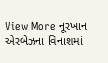View More નૂરખાન એરબેઝના વિનાશમાં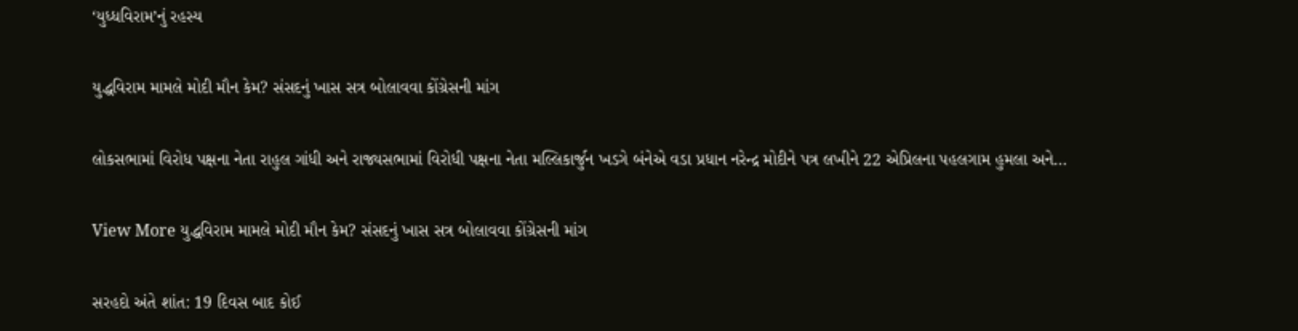‘યુધ્ધવિરામ’નું રહસ્ય

યુદ્ધવિરામ મામલે મોદી મૌન કેમ? સંસદનું ખાસ સત્ર બોલાવવા કોંગ્રેસની માંગ

લોકસભામાં વિરોધ પક્ષના નેતા રાહુલ ગાંધી અને રાજ્યસભામાં વિરોધી પક્ષના નેતા મલ્લિકાર્જુન ખડગે બંનેએ વડા પ્રધાન નરેન્દ્ર મોદીને પત્ર લખીને 22 એપ્રિલના પહલગામ હુમલા અને…

View More યુદ્ધવિરામ મામલે મોદી મૌન કેમ? સંસદનું ખાસ સત્ર બોલાવવા કોંગ્રેસની માંગ

સરહદો અંતે શાંત: 19 દિવસ બાદ કોઈ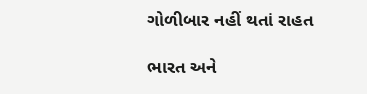ગોળીબાર નહીં થતાં રાહત

ભારત અને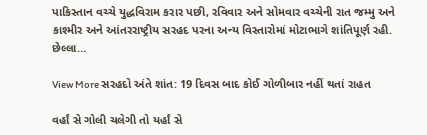પાકિસ્તાન વચ્ચે યુદ્ધવિરામ કરાર પછી, રવિવાર અને સોમવાર વચ્ચેની રાત જમ્મુ અને કાશ્મીર અને આંતરરાષ્ટ્રીય સરહદ પરના અન્ય વિસ્તારોમાં મોટાભાગે શાંતિપૂર્ણ રહી. છેલ્લા…

View More સરહદો અંતે શાંત: 19 દિવસ બાદ કોઈ ગોળીબાર નહીં થતાં રાહત

વર્હાં સે ગોલી ચલેગી તો યર્હાં સે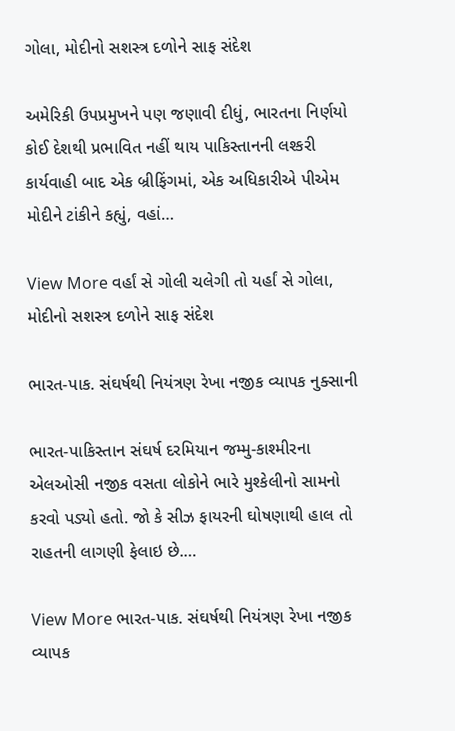ગોલા, મોદીનો સશસ્ત્ર દળોને સાફ સંદેશ

અમેરિકી ઉપપ્રમુખને પણ જણાવી દીધું, ભારતના નિર્ણયો કોઈ દેશથી પ્રભાવિત નહીં થાય પાકિસ્તાનની લશ્કરી કાર્યવાહી બાદ એક બ્રીફિંગમાં, એક અધિકારીએ પીએમ મોદીને ટાંકીને કહ્યું, વહાં…

View More વર્હાં સે ગોલી ચલેગી તો યર્હાં સે ગોલા, મોદીનો સશસ્ત્ર દળોને સાફ સંદેશ

ભારત-પાક. સંઘર્ષથી નિયંત્રણ રેખા નજીક વ્યાપક નુક્સાની

ભારત-પાકિસ્તાન સંઘર્ષ દરમિયાન જમ્મુ-કાશ્મીરના એલઓસી નજીક વસતા લોકોને ભારે મુશ્કેલીનો સામનો કરવો પડ્યો હતો. જો કે સીઝ ફાયરની ઘોષણાથી હાલ તો રાહતની લાગણી ફેલાઇ છે.…

View More ભારત-પાક. સંઘર્ષથી નિયંત્રણ રેખા નજીક વ્યાપક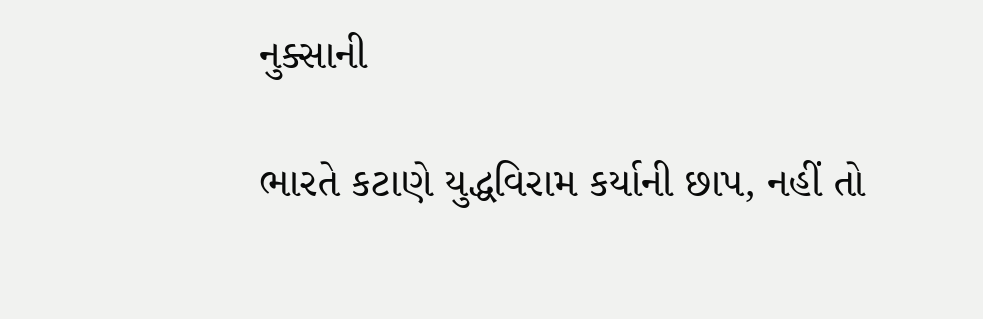નુક્સાની

ભારતે કટાણે યુદ્ધવિરામ કર્યાની છાપ, નહીં તો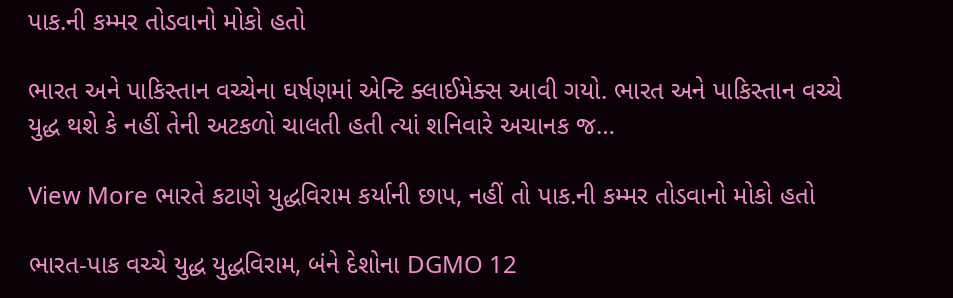પાક.ની કમ્મર તોડવાનો મોકો હતો

ભારત અને પાકિસ્તાન વચ્ચેના ઘર્ષણમાં એન્ટિ ક્લાઈમેક્સ આવી ગયો. ભારત અને પાકિસ્તાન વચ્ચે યુદ્ધ થશે કે નહીં તેની અટકળો ચાલતી હતી ત્યાં શનિવારે અચાનક જ…

View More ભારતે કટાણે યુદ્ધવિરામ કર્યાની છાપ, નહીં તો પાક.ની કમ્મર તોડવાનો મોકો હતો

ભારત-પાક વચ્ચે યુદ્ધ યુદ્ધવિરામ, બંને દેશોના DGMO 12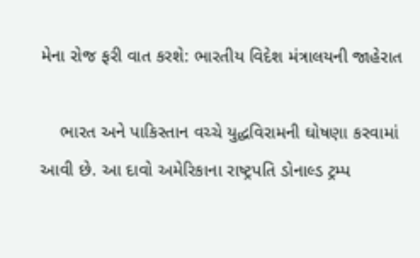મેના રોજ ફરી વાત કરશે: ભારતીય વિદેશ મંત્રાલયની જાહેરાત

    ભારત અને પાકિસ્તાન વચ્ચે યુદ્ધવિરામની ઘોષણા કરવામાં આવી છે. આ દાવો અમેરિકાના રાષ્ટ્રપતિ ડોનાલ્ડ ટ્રમ્પ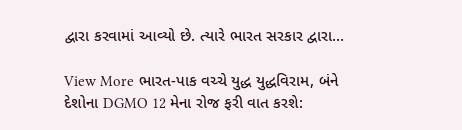દ્વારા કરવામાં આવ્યો છે. ત્યારે ભારત સરકાર દ્વારા…

View More ભારત-પાક વચ્ચે યુદ્ધ યુદ્ધવિરામ, બંને દેશોના DGMO 12 મેના રોજ ફરી વાત કરશે: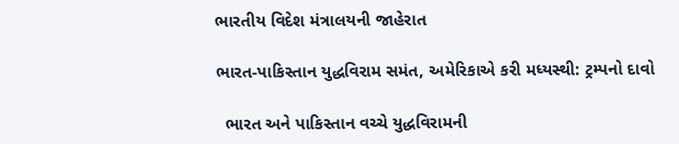ભારતીય વિદેશ મંત્રાલયની જાહેરાત

ભારત-પાકિસ્તાન યુદ્ધવિરામ સમંત, અમેરિકાએ કરી મધ્યસ્થી: ટ્રમ્પનો દાવો

  ભારત અને પાકિસ્તાન વચ્ચે યુદ્ધવિરામની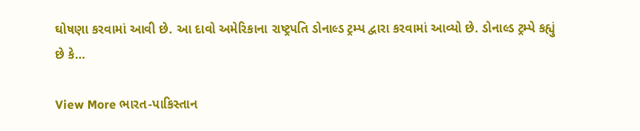ઘોષણા કરવામાં આવી છે. આ દાવો અમેરિકાના રાષ્ટ્રપતિ ડોનાલ્ડ ટ્રમ્પ દ્વારા કરવામાં આવ્યો છે. ડોનાલ્ડ ટ્રમ્પે કહ્યું છે કે…

View More ભારત-પાકિસ્તાન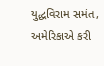યુદ્ધવિરામ સમંત, અમેરિકાએ કરી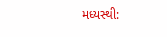મધ્યસ્થી: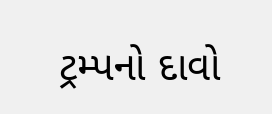ટ્રમ્પનો દાવો